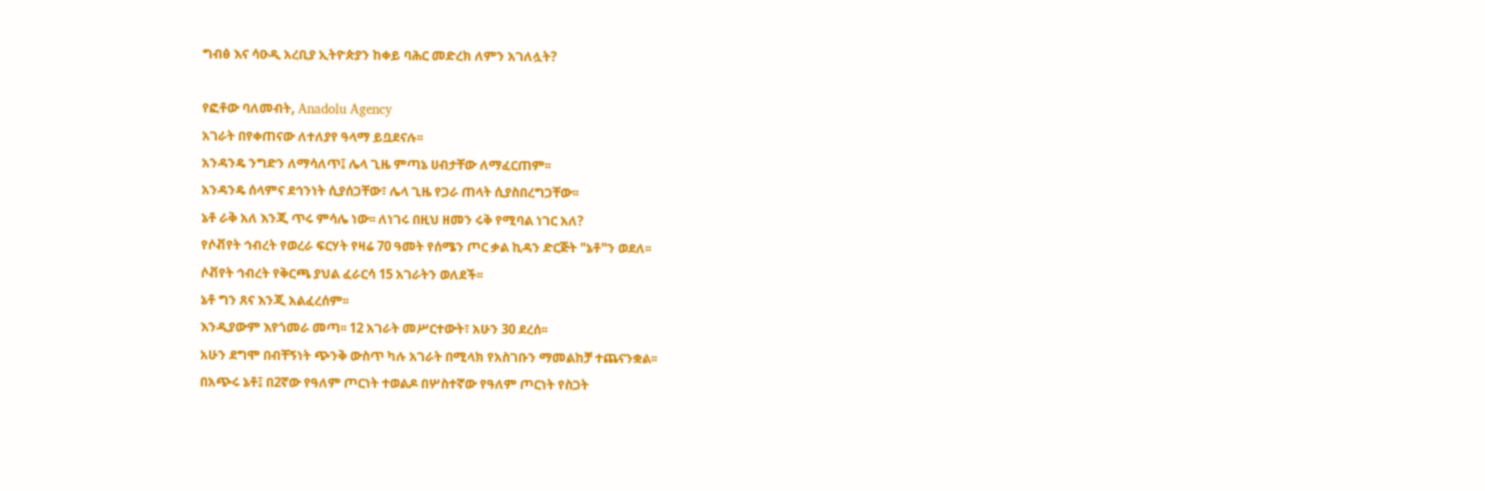ግብፅ እና ሳዑዲ አረቢያ ኢትዮጵያን ከቀይ ባሕር መድረክ ለምን አገለሏት?

የፎቶው ባለመብት, Anadolu Agency
አገራት በየቀጠናው ለተለያየ ዓላማ ይቧደናሉ፡፡
አንዳንዴ ንግድን ለማሳለጥ፤ ሌላ ጊዜ ምጣኔ ሀብታቸው ለማፈርጠም፡፡
አንዳንዴ ሰላምና ደኅንነት ሲያሰጋቸው፣ ሌላ ጊዜ የጋራ ጠላት ሲያስበረግጋቸው፡፡
ኔቶ ራቅ አለ እንጂ ጥሩ ምሳሌ ነው፡፡ ለነገሩ በዚህ ዘመን ሩቅ የሚባል ነገር አለ?
የሶቭየት ኅብረት የወረራ ፍርሃት የዛሬ 70 ዓመት የሰሜን ጦር ቃል ኪዳን ድርጅት "ኔቶ"ን ወደለ፡፡
ሶቭየት ኅብረት የቅርጫ ያህል ፈራርሳ 15 አገራትን ወለደች፡፡
ኔቶ ግን ጸና እንጂ አልፈረሰም፡፡
እንዲያውም እየጎመራ መጣ፡፡ 12 አገራት መሥርተውት፣ አሁን 30 ደረሰ፡፡
አሁን ደግሞ በብቸኝነት ጭንቅ ውስጥ ካሉ አገራት በሚላክ የአስገቡን ማመልከቻ ተጨናንቋል፡፡
በአጭሩ ኔቶ፤ በ2ኛው የዓለም ጦርነት ተወልዶ በሦስተኛው የዓለም ጦርነት የስጋት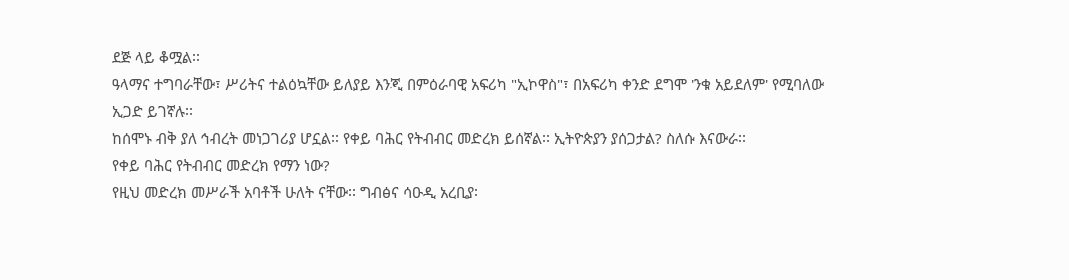ደጅ ላይ ቆሟል፡፡
ዓላማና ተግባራቸው፣ ሥሪትና ተልዕኳቸው ይለያይ እንጂ በምዕራባዊ አፍሪካ "ኢኮዋስ"፣ በአፍሪካ ቀንድ ደግሞ 'ንቁ አይደለም' የሚባለው ኢጋድ ይገኛሉ፡፡
ከሰሞኑ ብቅ ያለ ኅብረት መነጋገሪያ ሆኗል፡፡ የቀይ ባሕር የትብብር መድረክ ይሰኛል፡፡ ኢትዮጵያን ያሰጋታል? ስለሱ እናውራ፡፡
የቀይ ባሕር የትብብር መድረክ የማን ነው?
የዚህ መድረክ መሥራች አባቶች ሁለት ናቸው፡፡ ግብፅና ሳዑዲ አረቢያ፡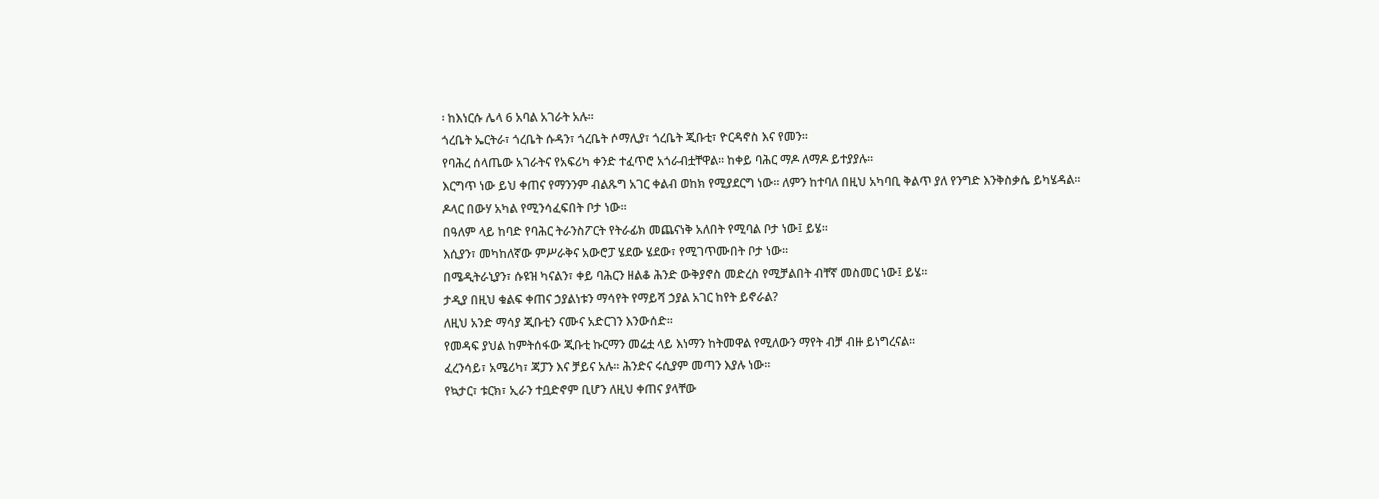፡ ከእነርሱ ሌላ 6 አባል አገራት አሉ፡፡
ጎረቤት ኤርትራ፣ ጎረቤት ሱዳን፣ ጎረቤት ሶማሊያ፣ ጎረቤት ጂቡቲ፣ ዮርዳኖስ እና የመን፡፡
የባሕረ ሰላጤው አገራትና የአፍሪካ ቀንድ ተፈጥሮ አጎራብቷቸዋል፡፡ ከቀይ ባሕር ማዶ ለማዶ ይተያያሉ፡፡
እርግጥ ነው ይህ ቀጠና የማንንም ብልጹግ አገር ቀልብ ወከክ የሚያደርግ ነው፡፡ ለምን ከተባለ በዚህ አካባቢ ቅልጥ ያለ የንግድ እንቅስቃሴ ይካሄዳል፡፡
ዶላር በውሃ አካል የሚንሳፈፍበት ቦታ ነው፡፡
በዓለም ላይ ከባድ የባሕር ትራንስፖርት የትራፊክ መጨናነቅ አለበት የሚባል ቦታ ነው፤ ይሄ፡፡
እሲያን፣ መካከለኛው ምሥራቅና አውሮፓ ሄደው ሄደው፣ የሚገጥሙበት ቦታ ነው፡፡
በሜዲትራኒያን፣ ሱዩዝ ካናልን፣ ቀይ ባሕርን ዘልቆ ሕንድ ውቅያኖስ መድረስ የሚቻልበት ብቸኛ መስመር ነው፤ ይሄ፡፡
ታዲያ በዚህ ቁልፍ ቀጠና ኃያልነቱን ማሳየት የማይሻ ኃያል አገር ከየት ይኖራል?
ለዚህ አንድ ማሳያ ጂቡቲን ናሙና አድርገን እንውሰድ፡፡
የመዳፍ ያህል ከምትሰፋው ጂቡቲ ኩርማን መሬቷ ላይ እነማን ከትመዋል የሚለውን ማየት ብቻ ብዙ ይነግረናል፡፡
ፈረንሳይ፣ አሜሪካ፣ ጃፓን እና ቻይና አሉ፡፡ ሕንድና ሩሲያም መጣን እያሉ ነው፡፡
የኳታር፣ ቱርክ፣ ኢራን ተቧድኖም ቢሆን ለዚህ ቀጠና ያላቸው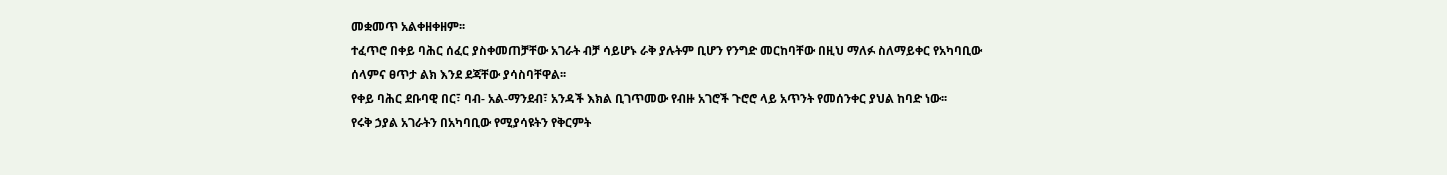መቋመጥ አልቀዘቀዘም፡፡
ተፈጥሮ በቀይ ባሕር ሰፈር ያስቀመጠቻቸው አገራት ብቻ ሳይሆኑ ራቅ ያሉትም ቢሆን የንግድ መርከባቸው በዚህ ማለፉ ስለማይቀር የአካባቢው ሰላምና ፀጥታ ልክ እንደ ደጃቸው ያሳስባቸዋል፡፡
የቀይ ባሕር ደቡባዊ በር፣ ባብ- አል-ማንደብ፣ አንዳች እክል ቢገጥመው የብዙ አገሮች ጉሮሮ ላይ አጥንት የመሰንቀር ያህል ከባድ ነው፡፡
የሩቅ ኃያል አገራትን በአካባቢው የሚያሳዩትን የቅርምት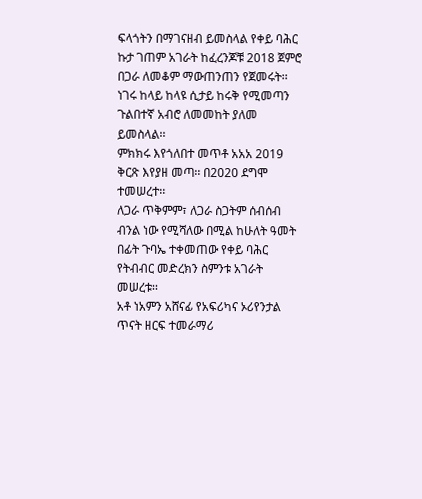ፍላጎትን በማገናዘብ ይመስላል የቀይ ባሕር ኩታ ገጠም አገራት ከፈረንጆቹ 2018 ጀምሮ በጋራ ለመቆም ማውጠንጠን የጀመሩት፡፡
ነገሩ ከላይ ከላዩ ሲታይ ከሩቅ የሚመጣን ጉልበተኛ አብሮ ለመመከት ያለመ ይመስላል፡፡
ምክክሩ እየጎለበተ መጥቶ አአአ 2019 ቅርጽ እየያዘ መጣ፡፡ በ2020 ደግሞ ተመሠረተ፡፡
ለጋራ ጥቅምም፣ ለጋራ ስጋትም ሰብሰብ ብንል ነው የሚሻለው በሚል ከሁለት ዓመት በፊት ጉባኤ ተቀመጠው የቀይ ባሕር የትብብር መድረክን ስምንቱ አገራት መሠረቱ፡፡
አቶ ነአምን አሸናፊ የአፍሪካና ኦሪየንታል ጥናት ዘርፍ ተመራማሪ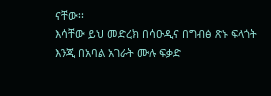ናቸው፡፡
እሳቸው ይህ መድረክ በሳዑዲና በግብፅ ጽኑ ፍላጎት እንጂ በአባል አገራት ሙሉ ፍቃድ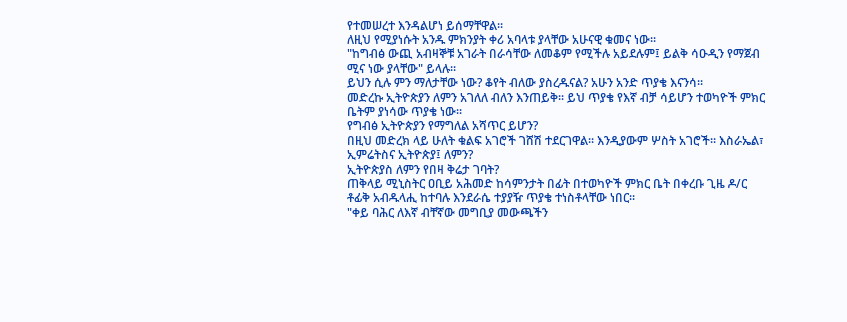የተመሠረተ እንዳልሆነ ይሰማቸዋል፡፡
ለዚህ የሚያነሱት አንዱ ምክንያት ቀሪ አባላቱ ያላቸው አሁናዊ ቁመና ነው፡፡
"ከግብፅ ውጪ አብዛኞቹ አገራት በራሳቸው ለመቆም የሚችሉ አይደሉም፤ ይልቅ ሳዑዲን የማጀብ ሚና ነው ያላቸው" ይላሉ፡፡
ይህን ሲሉ ምን ማለታቸው ነው? ቆየት ብለው ያስረዱናል? አሁን አንድ ጥያቄ እናንሳ፡፡
መድረኩ ኢትዮጵያን ለምን አገለለ ብለን እንጠይቅ፡፡ ይህ ጥያቄ የእኛ ብቻ ሳይሆን ተወካዮች ምክር ቤትም ያነሳው ጥያቄ ነው፡፡
የግብፅ ኢትዮጵያን የማግለል አሻጥር ይሆን?
በዚህ መድረክ ላይ ሁለት ቁልፍ አገሮች ገሸሽ ተደርገዋል፡፡ እንዲያውም ሦስት አገሮች፡፡ እስራኤል፣ ኢምሬትስና ኢትዮጵያ፤ ለምን?
ኢትዮጵያስ ለምን የበዛ ቅሬታ ገባት?
ጠቅላይ ሚኒስትር ዐቢይ አሕመድ ከሳምንታት በፊት በተወካዮች ምክር ቤት በቀረቡ ጊዜ ዶ/ር ቶፊቅ አብዱላሒ ከተባሉ እንደራሴ ተያያዥ ጥያቄ ተነስቶላቸው ነበር፡፡
"ቀይ ባሕር ለእኛ ብቸኛው መግቢያ መውጫችን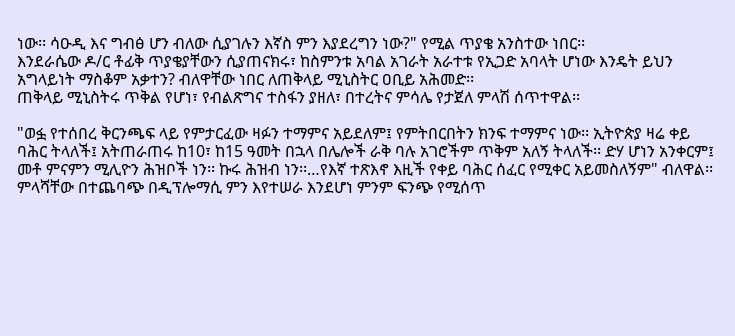ነው፡፡ ሳዑዲ እና ግብፅ ሆን ብለው ሲያገሉን እኛስ ምን እያደረግን ነው?" የሚል ጥያቄ አንስተው ነበር፡፡
እንደራሴው ዶ/ር ቶፊቅ ጥያቄያቸውን ሲያጠናክሩ፣ ከስምንቱ አባል አገራት አራተቱ የኢጋድ አባላት ሆነው እንዴት ይህን አግላይነት ማስቆም አቃተን? ብለዋቸው ነበር ለጠቅላይ ሚኒስትር ዐቢይ አሕመድ፡፡
ጠቅላይ ሚኒስትሩ ጥቅል የሆነ፣ የብልጽግና ተስፋን ያዘለ፣ በተረትና ምሳሌ የታጀለ ምላሽ ሰጥተዋል፡፡

"ወፏ የተሰበረ ቅርንጫፍ ላይ የምታርፈው ዛፉን ተማምና አይደለም፤ የምትበርበትን ክንፍ ተማምና ነው፡፡ ኢትዮጵያ ዛሬ ቀይ ባሕር ትላለች፤ አትጠራጠሩ ከ10፣ ከ15 ዓመት በኋላ በሌሎች ራቅ ባሉ አገሮችም ጥቅም አለኝ ትላለች፡፡ ድሃ ሆነን አንቀርም፤ መቶ ምናምን ሚሊዮን ሕዝቦች ነን፡፡ ኩሩ ሕዝብ ነን፡፡…የእኛ ተጽእኖ እዚች የቀይ ባሕር ሰፈር የሚቀር አይመስለኝም" ብለዋል፡፡
ምላሻቸው በተጨባጭ በዲፕሎማሲ ምን እየተሠራ እንደሆነ ምንም ፍንጭ የሚሰጥ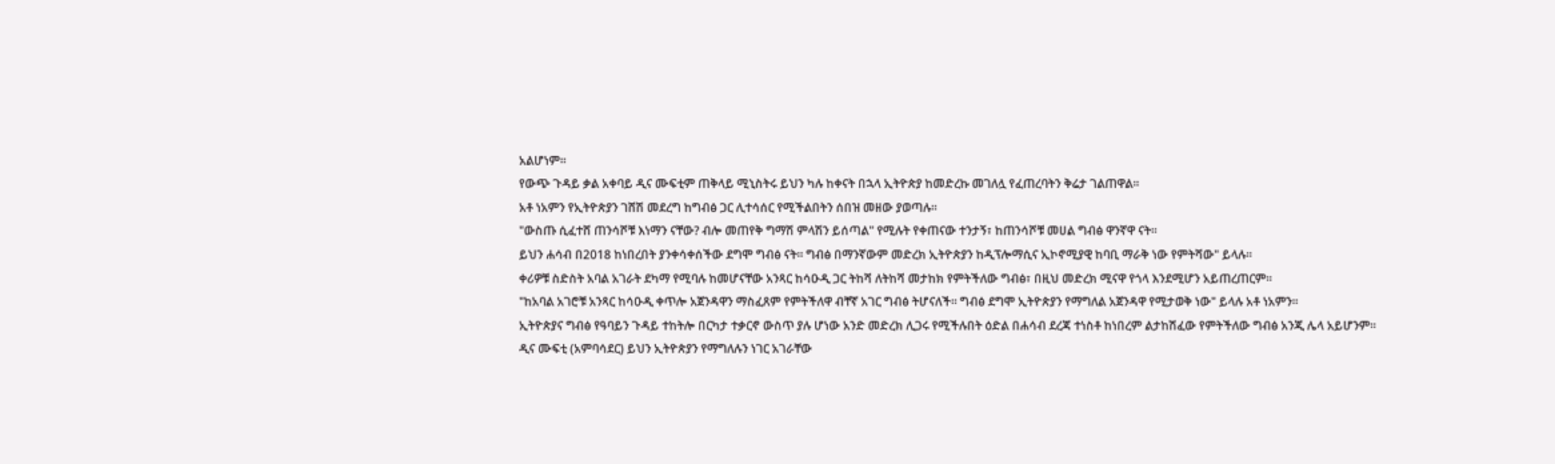አልሆነም፡፡
የውጭ ጉዳይ ቃል አቀባይ ዲና ሙፍቲም ጠቅላይ ሚኒስትሩ ይህን ካሉ ከቀናት በኋላ ኢትዮጵያ ከመድረኩ መገለሏ የፈጠረባትን ቅሬታ ገልጠዋል፡፡
አቶ ነአምን የኢትዮጵያን ገሸሽ መደረግ ከግብፅ ጋር ሊተሳሰር የሚችልበትን ሰበዝ መዘው ያወጣሉ፡፡
"ውስጡ ሲፈተሸ ጠንሳሾቹ እነማን ናቸው? ብሎ መጠየቅ ግማሽ ምላሽን ይሰጣል" የሚሉት የቀጠናው ተንታኝ፣ ከጠንሳሾቹ መሀል ግብፅ ዋንኛዋ ናት፡፡
ይህን ሐሳብ በ2018 ከነበረበት ያንቀሳቀሰችው ደግሞ ግብፅ ናት፡፡ ግብፅ በማንኛውም መድረክ ኢትዮጵያን ከዲፕሎማሲና ኢኮኖሚያዊ ከባቢ ማራቅ ነው የምትሻው" ይላሉ፡፡
ቀሪዎቹ ስድስት አባል አገራት ደካማ የሚባሉ ከመሆናቸው አንጻር ከሳዑዲ ጋር ትከሻ ለትከሻ መታከክ የምትችለው ግብፅ፣ በዚህ መድረክ ሚናዋ የጎላ እንደሚሆን አይጠረጠርም፡፡
"ከአባል አገሮቹ አንጻር ከሳዑዲ ቀጥሎ አጀንዳዋን ማስፈጸም የምትችለዋ ብቸኛ አገር ግብፅ ትሆናለች። ግብፅ ደግሞ ኢትዮጵያን የማግለል አጀንዳዋ የሚታወቅ ነው" ይላሉ አቶ ነአምን፡፡
ኢትዮጵያና ግብፅ የዓባይን ጉዳይ ተከትሎ በርካታ ተቃርኖ ውስጥ ያሉ ሆነው አንድ መድረክ ሊጋሩ የሚችሉበት ዕድል በሐሳብ ደረጃ ተነስቶ ከነበረም ልታከሽፈው የምትችለው ግብፅ አንጂ ሌላ አይሆንም፡፡
ዲና ሙፍቲ (አምባሳደር) ይህን ኢትዮጵያን የማግለሉን ነገር አገራቸው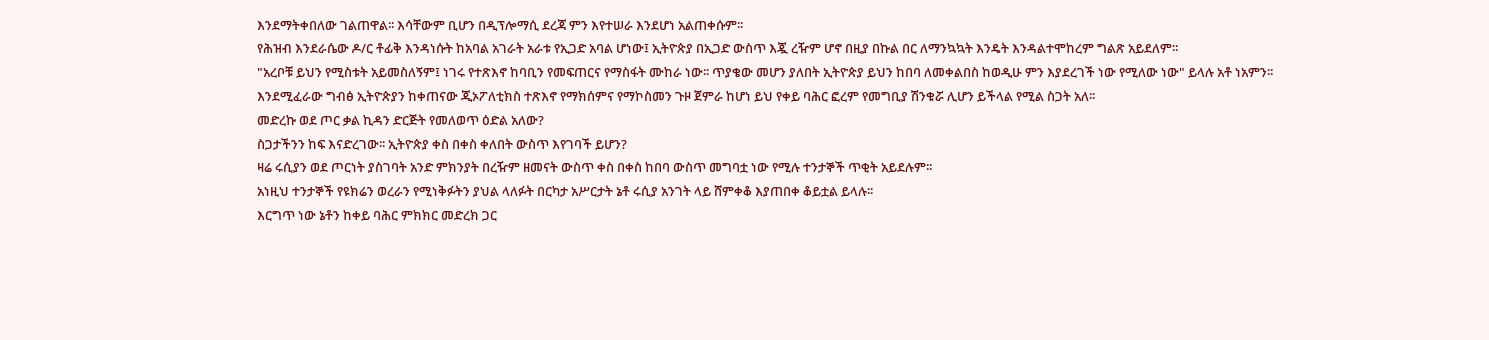እንደማትቀበለው ገልጠዋል፡፡ እሳቸውም ቢሆን በዲፕሎማሲ ደረጃ ምን እየተሠራ እንደሆነ አልጠቀሱም፡፡
የሕዝብ እንደራሴው ዶ/ር ቶፊቅ እንዳነሱት ከአባል አገራት አራቱ የኢጋድ አባል ሆነው፤ ኢትዮጵያ በኢጋድ ውስጥ እጇ ረዥም ሆኖ በዚያ በኩል በር ለማንኳኳት እንዴት እንዳልተሞከረም ግልጽ አይደለም፡፡
"አረቦቹ ይህን የሚስቱት አይመስለኝም፤ ነገሩ የተጽእኖ ከባቢን የመፍጠርና የማስፋት ሙከራ ነው፡፡ ጥያቄው መሆን ያለበት ኢትዮጵያ ይህን ከበባ ለመቀልበስ ከወዲሁ ምን እያደረገች ነው የሚለው ነው" ይላሉ አቶ ነአምን፡፡
እንደሚፈራው ግብፅ ኢትዮጵያን ከቀጠናው ጂኦፖለቲክስ ተጽእኖ የማክሰምና የማኮስመን ጉዞ ጀምራ ከሆነ ይህ የቀይ ባሕር ፎረም የመግቢያ ሽንቁሯ ሊሆን ይችላል የሚል ስጋት አለ፡፡
መድረኩ ወደ ጦር ቃል ኪዳን ድርጅት የመለወጥ ዕድል አለው?
ስጋታችንን ከፍ እናድረገው፡፡ ኢትዮጵያ ቀስ በቀስ ቀለበት ውስጥ እየገባች ይሆን?
ዛሬ ሩሲያን ወደ ጦርነት ያስገባት አንድ ምክንያት በረዥም ዘመናት ውስጥ ቀስ በቀስ ከበባ ውስጥ መግባቷ ነው የሚሉ ተንታኞች ጥቂት አይደሉም፡፡
አነዚህ ተንታኞች የዩክሬን ወረራን የሚነቅፉትን ያህል ላለፉት በርካታ አሥርታት ኔቶ ሩሲያ አንገት ላይ ሸምቀቆ እያጠበቀ ቆይቷል ይላሉ፡፡
እርግጥ ነው ኔቶን ከቀይ ባሕር ምክክር መድረክ ጋር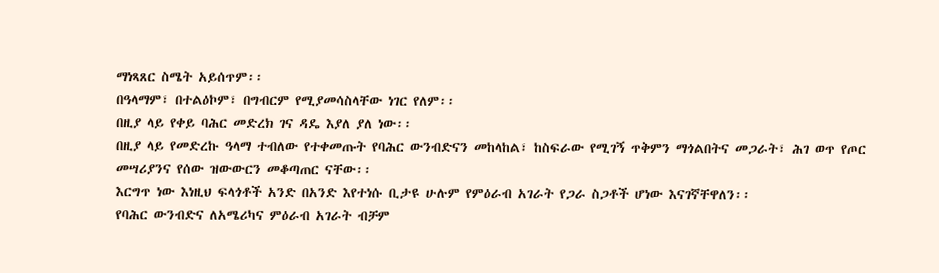ማነጻጸር ስሜት አይሰጥም፡፡
በዓላማም፣ በተልዕኮም፣ በግብርም የሚያመሳስላቸው ነገር የለም፡፡
በዚያ ላይ የቀይ ባሕር መድረክ ገና ዳዴ እያለ ያለ ነው፡፡
በዚያ ላይ የመድረኩ ዓላማ ተብለው የተቀመጡት የባሕር ውንብድናን መከላከል፣ ከስፍራው የሚገኝ ጥቅምን ማጎልበትና መጋራት፣ ሕገ ወጥ የጦር መሣሪያንና የሰው ዝውውርን መቆጣጠር ናቸው፡፡
እርግጥ ነው እነዚህ ፍላጎቶች አንድ በአንድ እየተነሱ ቢታዩ ሁሉም የምዕራብ አገራት የጋራ ስጋቶች ሆነው እናገኛቸዋለን፡፡
የባሕር ውንብድና ለአሜሪካና ምዕራብ አገራት ብቻም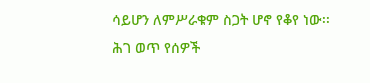ሳይሆን ለምሥራቁም ስጋት ሆኖ የቆየ ነው፡፡
ሕገ ወጥ የሰዎች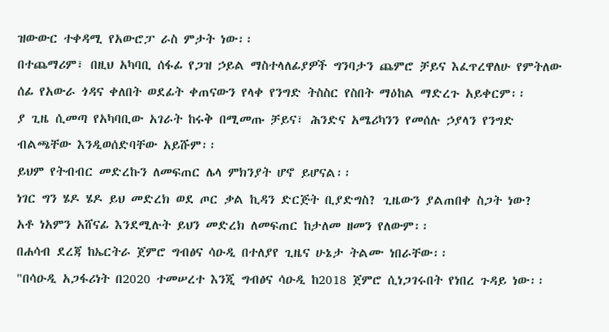ዝውውር ተቀዳሚ የአውሮፓ ራስ ምታት ነው፡፡
በተጨማሪም፣ በዚህ አካባቢ ሰፋፊ የጋዝ ኃይል ማስተላለፊያዎች ግንባታን ጨምሮ ቻይና እፈጥረዋለሁ የምትለው ሰፊ የአውራ ጎዳና ቀለበት ወደፊት ቀጠናውን የላቀ የንግድ ትስስር የስበት ማዕከል ማድረጉ አይቀርም፡፡
ያ ጊዜ ሲመጣ የአካባቢው አገራት ከሩቅ በሚመጡ ቻይና፣ ሕንድና አሜሪካንን የመሰሉ ኃያላን የንግድ ብልጫቸው እንዲወሰድባቸው አይሹም፡፡
ይህም የትብብር መድረኩን ለመፍጠር ሌላ ምክንያት ሆኖ ይሆናል፡፡
ነገር ግን ሄዶ ሄዶ ይህ መድረክ ወደ ጦር ቃል ኪዳን ድርጅት ቢያድግስ? ጊዜውን ያልጠበቀ ስጋት ነው?
አቶ ነአምን አሸናፊ እንደሚሉት ይህን መድረክ ለመፍጠር ከታለመ ዘመን የለውም፡፡
በሐሳብ ደረጃ ከኤርትራ ጀምሮ ግብፅና ሳዑዲ በተለያየ ጊዜና ሁኔታ ትልሙ ነበራቸው፡፡
"በሳዑዲ አጋፋሪነት በ2020 ተመሠረተ እንጂ ግብፅና ሳዑዲ ከ2018 ጀምሮ ሲነጋገሩበት የነበረ ጉዳይ ነው፡፡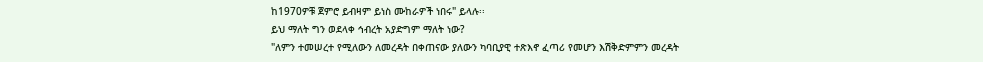ከ1970ዎቹ ጀምሮ ይብዛም ይነስ ሙከራዎች ነበሩ" ይላሉ፡፡
ይህ ማለት ግን ወደላቀ ኅብረት አያድግም ማለት ነው?
"ለምን ተመሠረተ የሚለውን ለመረዳት በቀጠናው ያለውን ካባቢያዊ ተጽእኖ ፈጣሪ የመሆን እሽቅድምምን መረዳት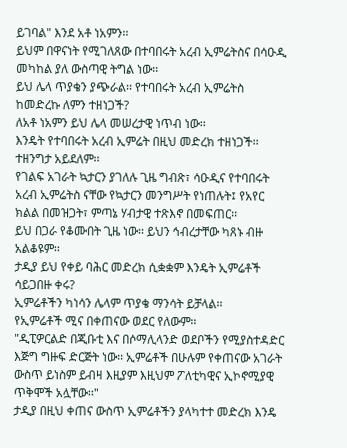ይገባል" እንደ አቶ ነአምን፡፡
ይህም በዋናነት የሚገለጸው በተባበሩት አረብ ኢምሬትስና በሳዑዲ መካከል ያለ ውስጣዊ ትግል ነው፡፡
ይህ ሌላ ጥያቄን ያጭራል፡፡ የተባበሩት አረብ ኢምሬትስ ከመድረኩ ለምን ተዘነጋች?
ለአቶ ነአምን ይህ ሌላ መሠረታዊ ነጥብ ነው፡፡
እንዴት የተባበሩት አረብ ኢምሬት በዚህ መድረክ ተዘነጋች፡፡
ተዘንግታ አይደለም፡፡
የገልፍ አገራት ኳታርን ያገለሉ ጊዜ ግብጽ፣ ሳዑዲና የተባበሩት አረብ ኢምሬትስ ናቸው የኳታርን መንግሥት የነጠሉት፤ የአየር ክልል በመዝጋት፣ ምጣኔ ሃብታዊ ተጽእኖ በመፍጠር፡፡
ይህ በጋራ የቆሙበት ጊዜ ነው፡፡ ይህን ኅብረታቸው ካጸኑ ብዙ አልቆዩም፡፡
ታዲያ ይህ የቀይ ባሕር መድረክ ሲቋቋም እንዴት ኢምሬቶች ሳይጋበዙ ቀሩ?
ኢምሬቶችን ካነሳን ሌላም ጥያቄ ማንሳት ይቻላል፡፡
የኢምሬቶች ሚና በቀጠናው ወደር የለውም፡፡
"ዲፒዎርልድ በጂቡቲ እና በሶማሊላንድ ወደቦችን የሚያስተዳድር እጅግ ግዙፍ ድርጅት ነው፡፡ ኢምሬቶች በሁሉም የቀጠናው አገራት ውስጥ ይነስም ይብዛ እዚያም እዚህም ፖለቲካዊና ኢኮኖሚያዊ ጥቅሞች አሏቸው፡፡"
ታዲያ በዚህ ቀጠና ውስጥ ኢምሬቶችን ያላካተተ መድረክ እንዴ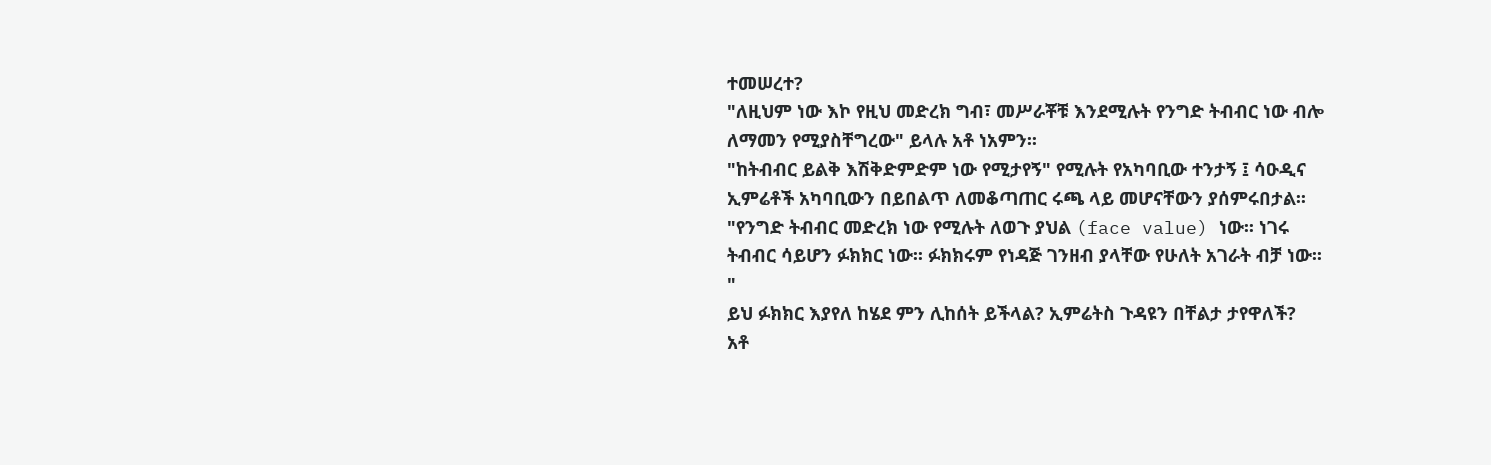ተመሠረተ?
"ለዚህም ነው እኮ የዚህ መድረክ ግብ፣ መሥራቾቹ እንደሚሉት የንግድ ትብብር ነው ብሎ ለማመን የሚያስቸግረው" ይላሉ አቶ ነአምን፡፡
"ከትብብር ይልቅ እሽቅድምድም ነው የሚታየኝ" የሚሉት የአካባቢው ተንታኝ ፤ ሳዑዲና ኢምሬቶች አካባቢውን በይበልጥ ለመቆጣጠር ሩጫ ላይ መሆናቸውን ያሰምሩበታል፡፡
"የንግድ ትብብር መድረክ ነው የሚሉት ለወጉ ያህል (face value) ነው፡፡ ነገሩ ትብብር ሳይሆን ፉክክር ነው፡፡ ፉክክሩም የነዳጅ ገንዘብ ያላቸው የሁለት አገራት ብቻ ነው፡፡"
ይህ ፉክክር እያየለ ከሄደ ምን ሊከሰት ይችላል? ኢምሬትስ ጉዳዩን በቸልታ ታየዋለች?
አቶ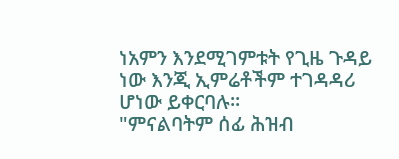ነአምን እንደሚገምቱት የጊዜ ጉዳይ ነው እንጂ ኢምሬቶችም ተገዳዳሪ ሆነው ይቀርባሉ፡፡
"ምናልባትም ሰፊ ሕዝብ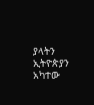ያላትን ኢትዮጵያን አካተው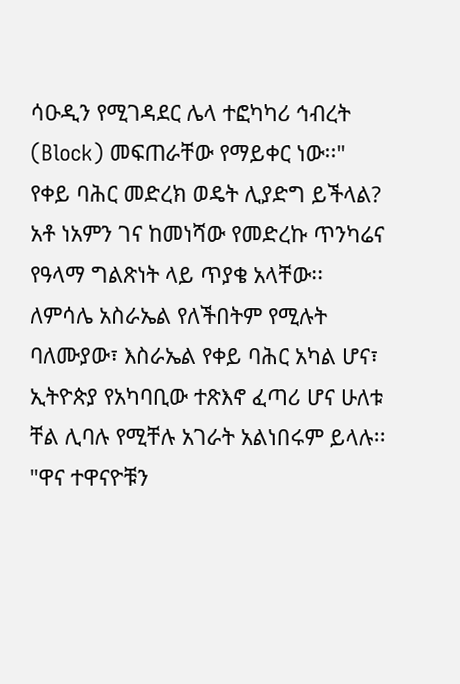ሳዑዲን የሚገዳደር ሌላ ተፎካካሪ ኅብረት (Block) መፍጠራቸው የማይቀር ነው፡፡"
የቀይ ባሕር መድረክ ወዴት ሊያድግ ይችላል?
አቶ ነአምን ገና ከመነሻው የመድረኩ ጥንካሬና የዓላማ ግልጽነት ላይ ጥያቄ አላቸው፡፡
ለምሳሌ አስራኤል የለችበትም የሚሉት ባለሙያው፣ እስራኤል የቀይ ባሕር አካል ሆና፣ ኢትዮጵያ የአካባቢው ተጽእኖ ፈጣሪ ሆና ሁለቱ ቸል ሊባሉ የሚቸሉ አገራት አልነበሩም ይላሉ፡፡
"ዋና ተዋናዮቹን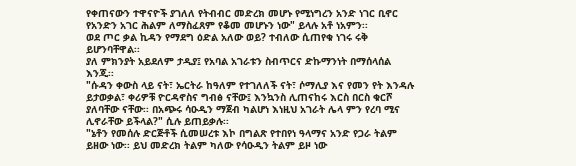የቀጠናውን ተዋናዮች ያገለለ የትብብር መድረክ መሆኑ የሚነግረን አንድ ነገር ቢኖር የአንድን አገር ሕልም ለማስፈጸም የቆመ መሆኑን ነው" ይላሉ አቶ ነአምን፡፡
ወደ ጦር ቃል ኪዳን የማደግ ዕድል አለው ወይ? ተብለው ሲጠየቁ ነገሩ ሩቅ ይሆንባቸዋል፡፡
ያለ ምክንያት አይደለም ታዲያ፤ የአባል አገራቱን ስብጥርና ድኩማንነት በማሰላሰል እንጂ፡፡
"ሱዳን ቀውስ ላይ ናት፣ ኤርትራ ከዓለም የተገለለች ናት፣ ሶማሊያ እና የመን የት እንዳሉ ይታወቃል፣ ቀሪዎቹ ዮርዳኖስና ግብፅ ናቸው፤ እንኳንስ ሊጠናከሩ እርስ በርስ ቁርሾ ያለባቸው ናቸው፡፡ በአጭሩ ሳዑዲን ማጀብ ካልሆነ እነዚህ አገራት ሌላ ምን የረባ ሚና ሊኖራቸው ይችላል?" ሲሉ ይጠይቃሉ፡፡
"ኔቶን የመሰሉ ድርጅቶች ሲመሠረቱ እኮ በግልጽ የተበየነ ዓላማና አንድ የጋራ ትልም ይዘው ነው፡፡ ይህ መድረክ ትልም ካለው የሳዑዲን ትልም ይዞ ነው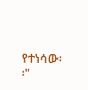የተነሳው፡፡"